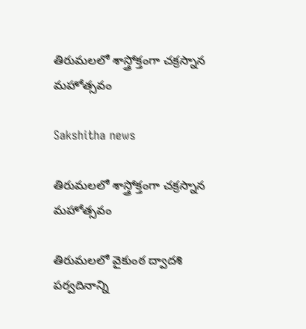తిరుమలలో శాస్త్రోక్తంగా చక్రస్నాన మహోత్సవం

Sakshitha news

తిరుమలలో శాస్త్రోక్తంగా చక్రస్నాన మహోత్సవం

తిరుమలలో వైకుంఠ ద్వాదశి పర్వదినాన్ని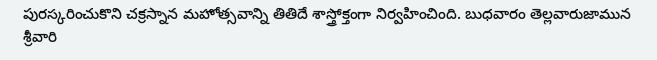పురస్కరించుకొని చక్రస్నాన మహోత్సవాన్ని తితిదే శాస్త్రోక్తంగా నిర్వహించింది. బుధవారం తెల్లవారుజామున శ్రీవారి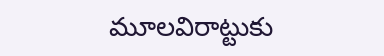మూలవిరాట్టుకు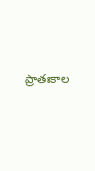ప్రాతఃకాల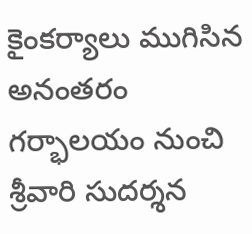కైంకర్యాలు ముగిసిన అనంతరం గర్భాలయం నుంచి శ్రీవారి సుదర్శన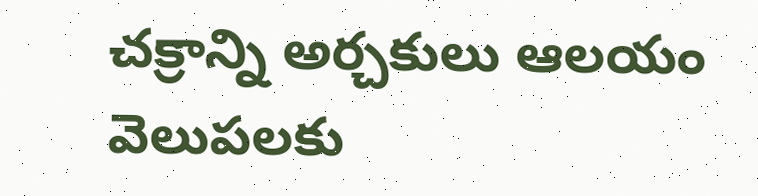చక్రాన్ని అర్చకులు ఆలయం వెలుపలకు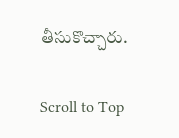తీసుకొచ్చారు.

Scroll to Top